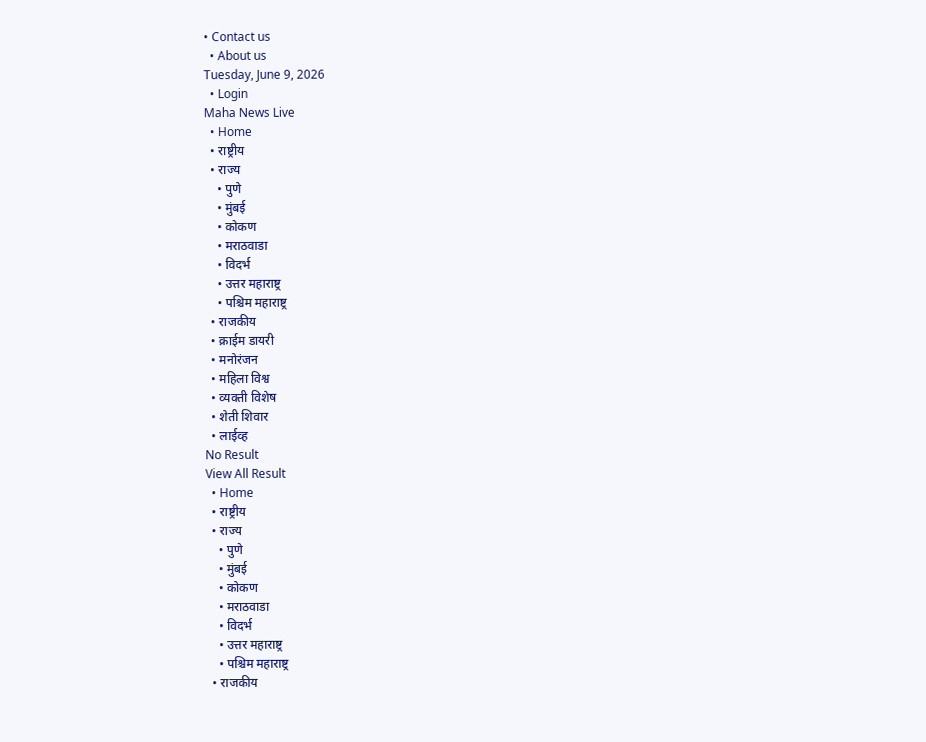• Contact us
  • About us
Tuesday, June 9, 2026
  • Login
Maha News Live
  • Home
  • राष्ट्रीय
  • राज्य
    • पुणे
    • मुंबई
    • कोकण
    • मराठवाडा
    • विदर्भ
    • उत्तर महाराष्ट्र
    • पश्चिम महाराष्ट्र
  • राजकीय
  • क्राईम डायरी
  • मनोरंजन
  • महिला विश्व
  • व्यक्ती विशेष
  • शेती शिवार
  • लाईव्ह
No Result
View All Result
  • Home
  • राष्ट्रीय
  • राज्य
    • पुणे
    • मुंबई
    • कोकण
    • मराठवाडा
    • विदर्भ
    • उत्तर महाराष्ट्र
    • पश्चिम महाराष्ट्र
  • राजकीय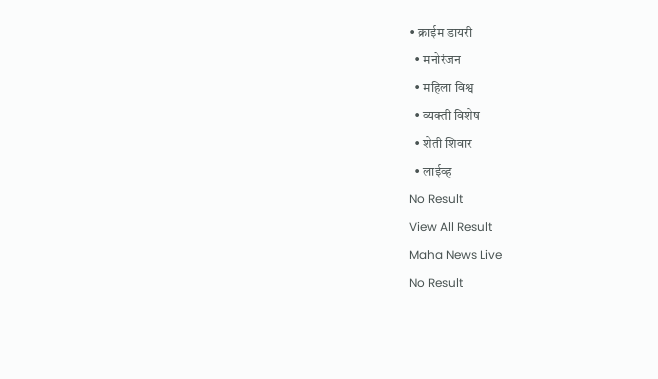• क्राईम डायरी
  • मनोरंजन
  • महिला विश्व
  • व्यक्ती विशेष
  • शेती शिवार
  • लाईव्ह
No Result
View All Result
Maha News Live
No Result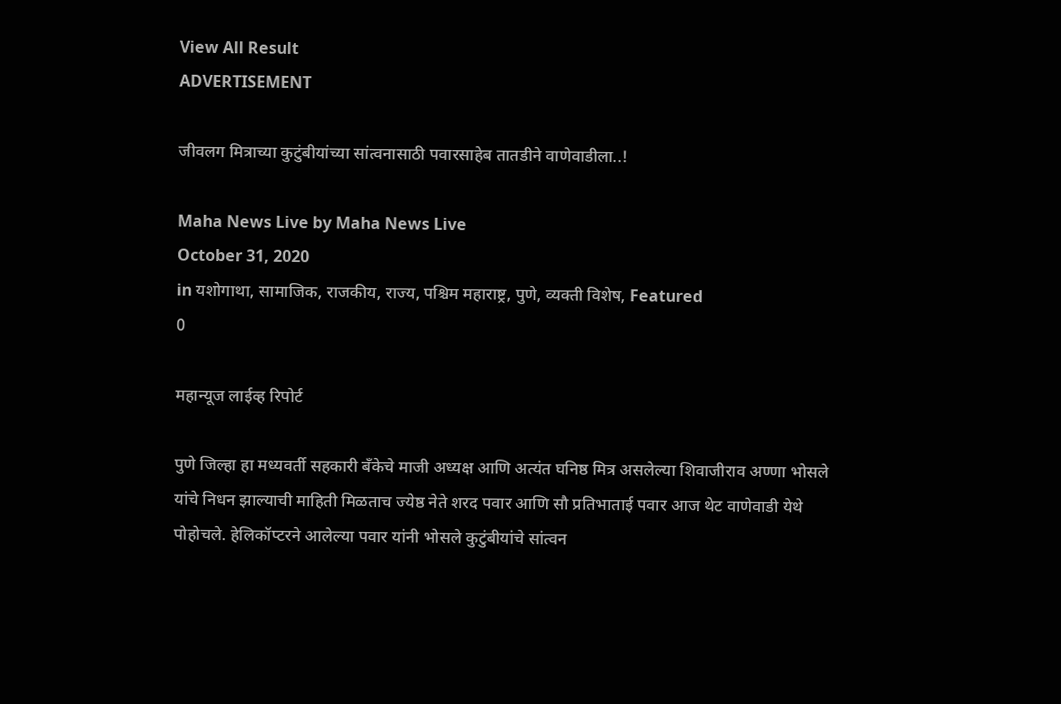View All Result
ADVERTISEMENT

जीवलग मित्राच्या कुटुंबीयांच्या सांत्वनासाठी पवारसाहेब तातडीने वाणेवाडीला..!

Maha News Live by Maha News Live
October 31, 2020
in यशोगाथा, सामाजिक, राजकीय, राज्य, पश्चिम महाराष्ट्र, पुणे, व्यक्ती विशेष, Featured
0

महान्यूज लाईव्ह रिपोर्ट

पुणे जिल्हा हा मध्यवर्ती सहकारी बँकेचे माजी अध्यक्ष आणि अत्यंत घनिष्ठ मित्र असलेल्या शिवाजीराव अण्णा भोसले यांचे निधन झाल्याची माहिती मिळताच ज्येष्ठ नेते शरद पवार आणि सौ प्रतिभाताई पवार आज थेट वाणेवाडी येथे पोहोचले. हेलिकॉप्टरने आलेल्या पवार यांनी भोसले कुटुंबीयांचे सांत्वन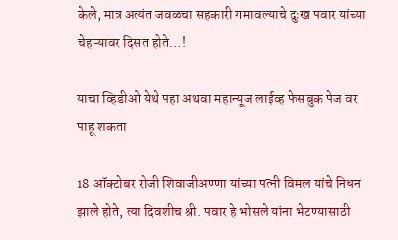केले, मात्र अत्यंत जवळचा सहकारी गमावल्याचे दुःख पवार यांच्या चेहऱ्यावर दिसत होते…!

याचा व्हिडीओ येथे पहा अथवा महान्यूज लाईव्ह फेसबुक पेज वर पाहू शकता

18 ऑक्टोबर रोजी शिवाजीअण्णा यांच्या पत्नी विमल यांचे निधन झाले होते, त्या दिवशीच श्री. पवार हे भोसले यांना भेटण्यासाठी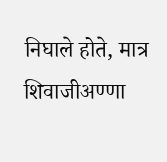निघाले होते, मात्र शिवाजीअण्णा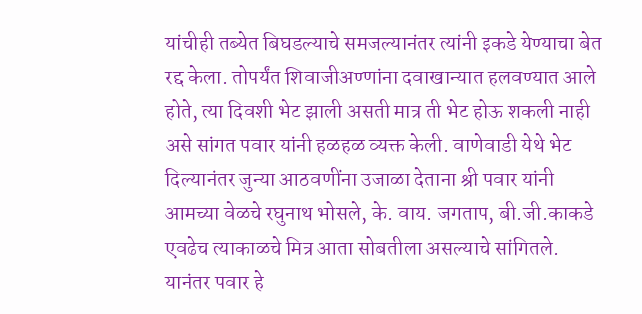यांचीही तब्येत बिघडल्याचे समजल्यानंतर त्यांनी इकडे येण्याचा बेत रद्द केला. तोपर्यंत शिवाजीअण्णांना दवाखान्यात हलवण्यात आले होते, त्या दिवशी भेट झाली असती मात्र ती भेट होऊ शकली नाही असे सांगत पवार यांनी हळहळ व्यक्त केली. वाणेवाडी येथे भेट दिल्यानंतर जुन्या आठवणींना उजाळा देताना श्री पवार यांनी आमच्या वेळचे रघुनाथ भोसले, के. वाय. जगताप, बी.जी.काकडे एवढेच त्याकाळचे मित्र आता सोबतीला असल्याचे सांगितले. यानंतर पवार हे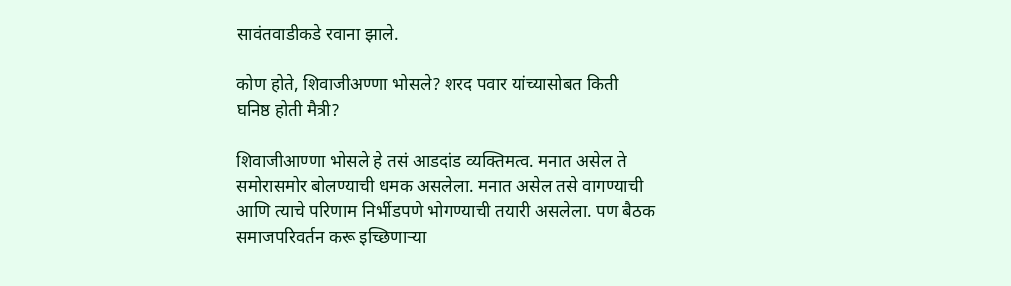सावंतवाडीकडे रवाना झाले.

कोण होते, शिवाजीअण्णा भोसले? शरद पवार यांच्यासोबत किती घनिष्ठ होती मैत्री?

शिवाजीआण्णा भोसले हे तसं आडदांड व्यक्तिमत्व. मनात असेल ते समोरासमोर बोलण्याची धमक असलेला. मनात असेल तसे वागण्याची आणि त्याचे परिणाम निर्भीडपणे भोगण्याची तयारी असलेला. पण बैठक समाजपरिवर्तन करू इच्छिणार्‍या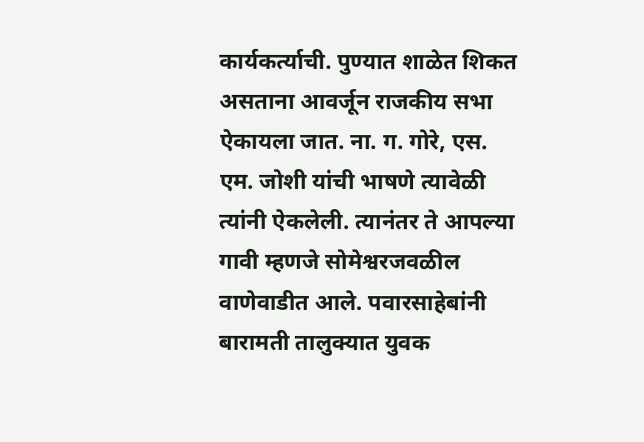कार्यकर्त्याची. पुण्यात शाळेत शिकत असताना आवर्जून राजकीय सभा ऐकायला जात. ना. ग. गोरे, एस. एम. जोशी यांची भाषणे त्यावेळी त्यांनी ऐकलेली. त्यानंतर ते आपल्या गावी म्हणजे सोमेश्वरजवळील वाणेवाडीत आले. पवारसाहेबांनी बारामती तालुक्यात युवक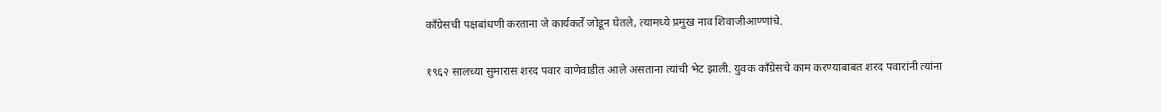काँग्रेसची पक्षबांधणी करताना जे कार्यकर्ते जोडून घेतले, त्यामध्ये प्रमुख नाव शिवाजीआण्णांचे.

१९६२ सालच्या सुमारास शरद पवार वाणेवाडीत आले असताना त्यांची भेट झाली. युवक काँग्रेसचे काम करण्याबाबत शरद पवारांनी त्यांना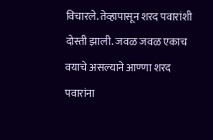विचारले. तेव्हापासून शरद पवारांशी दोस्ती झाली. जवळ जवळ एकाच वयाचे असल्याने आण्णा शरद पवारांना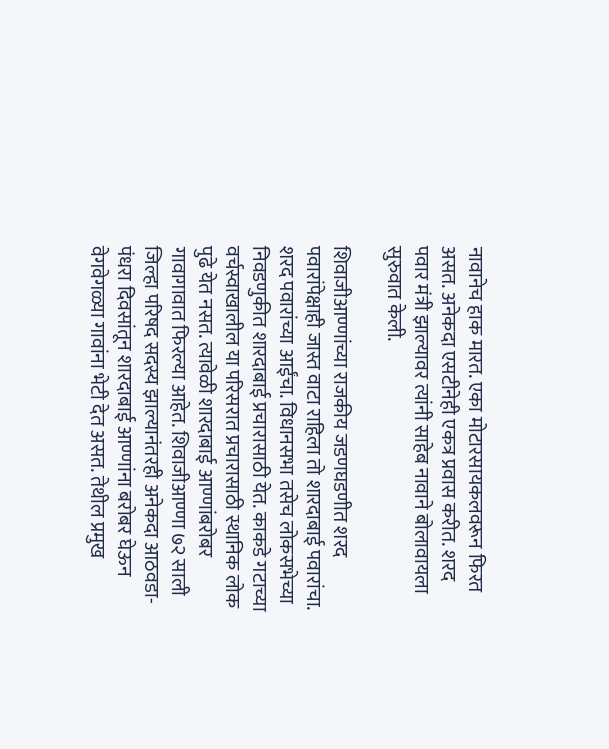नावानेच हाक मारत. एका मोटारसायकलवरून फिरत असत. अनेकदा एसटीनेही एकत्र प्रवास करीत. शरद पवार मंत्री झाल्यावर त्यांनी साहेब नावाने बोलावायला सुरुवात केली.

शिवाजीआण्णांच्या राजकीय जडणघडणीत शरद पवारांपेक्षाही जास्त वाटा राहिला तो शारदाबाई पवारांचा. शरद पवारांच्या आईंचा. विधानसभा तसेच लोकसभेच्या निवडणुकीत शारदाबाई प्रचारासाठी येत. काकडे गटाच्या वर्चस्वाखालील या परिसरात प्रचारासाठी स्थानिक लोक पुढे येत नसत. त्यावेळी शारदाबाई आण्णांबरोबर गावागावात फिरल्या आहेत. शिवाजीआण्णा ७२ साली जिल्हा परिषद सदस्य झाल्यानंतरही अनेकदा आठवडा-पंधरा दिवसांतून शारदाबाई आण्णांना बरोबर घेऊन वेगवेगळ्या गावांना भेटी देत असत. तेथील प्रमुख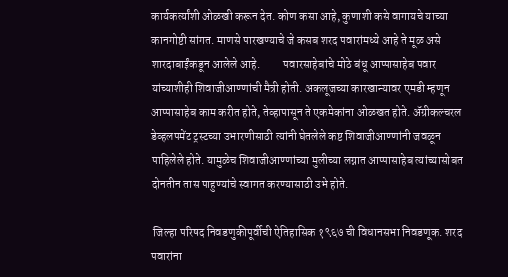कार्यकर्त्यांशी ओळखी करून देत. कोण कसा आहे, कुणाशी कसे वागायचे याच्या कानगोष्टी सांगत. माणसे पारखण्याचे जे कसब शरद पवारांमध्ये आहे ते मूळ असे शारदाबाईंकडून आलेले आहे.          पवारसाहेबांचे मोठे बंधू आप्पासाहेब पवार यांच्याशीही शिवाजीआण्णांची मैत्री होती. अकलूजच्या कारखान्यावर एमडी म्हणून आप्पासाहेब काम करीत होते, तेव्हापासून ते एकमेकांना ओळखत होते. अ‍ॅग्रीकल्चरल डेव्हलपमेंट ट्रस्टच्या उभारणीसाठी त्यांनी घेतलेले कष्ट शिवाजीआण्णांनी जवळून पाहिलेले होते. यामुळेच शिवाजीआण्णांच्या मुलीच्या लग्नात आप्पासाहेब त्यांच्यासोबत दोनतीन तास पाहुण्यांचे स्वागत करण्यासाठी उभे होते.

 जिल्हा परिषद निवडणुकीपूर्वीची ऐतिहासिक १९६७ ची विधानसभा निवडणूक. शरद पवारांना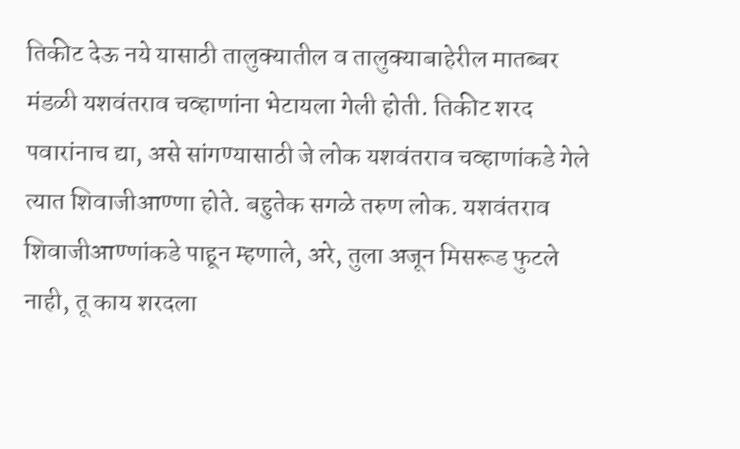तिकीट देऊ नये यासाठी तालुक्यातील व तालुक्याबाहेरील मातब्बर मंडळी यशवंतराव चव्हाणांना भेटायला गेली होती. तिकीट शरद पवारांनाच द्या, असे सांगण्यासाठी जे लोक यशवंतराव चव्हाणांकडे गेले त्यात शिवाजीआण्णा होते. बहुतेक सगळे तरुण लोक. यशवंतराव शिवाजीआण्णांकडे पाहून म्हणाले, अरे, तुला अजून मिसरूड फुटले नाही, तू काय शरदला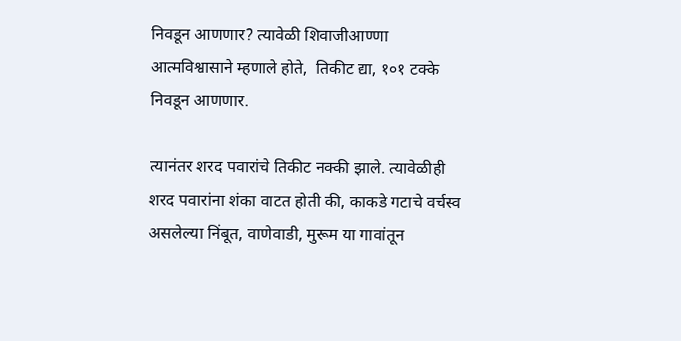निवडून आणणार? त्यावेळी शिवाजीआण्णा आत्मविश्वासाने म्हणाले होते,  तिकीट द्या, १०१ टक्के निवडून आणणार.

त्यानंतर शरद पवारांचे तिकीट नक्की झाले. त्यावेळीही शरद पवारांना शंका वाटत होती की, काकडे गटाचे वर्चस्व असलेल्या निंबूत, वाणेवाडी, मुरूम या गावांतून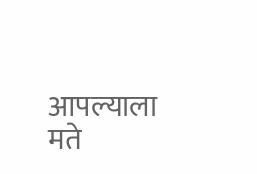आपल्याला मते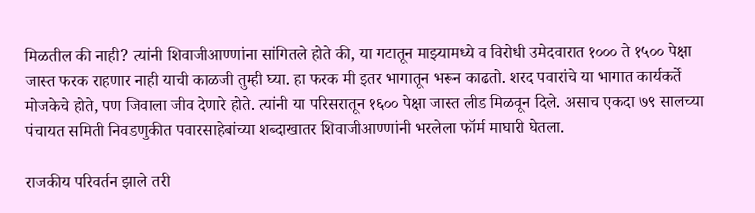मिळतील की नाही? त्यांनी शिवाजीआण्णांना सांगितले होते की, या गटातून माझ्यामध्ये व विरोधी उमेदवारात १००० ते १५०० पेक्षा जास्त फरक राहणार नाही याची काळजी तुम्ही घ्या. हा फरक मी इतर भागातून भरून काढतो. शरद पवारांचे या भागात कार्यकर्ते मोजकेचे होते, पण जिवाला जीव देणारे होते. त्यांनी या परिसरातून १६०० पेक्षा जास्त लीड मिळवून दिले. असाच एकदा ७९ सालच्या पंचायत समिती निवडणुकीत पवारसाहेबांच्या शब्दाखातर शिवाजीआण्णांनी भरलेला फॉर्म माघारी घेतला.

राजकीय परिवर्तन झाले तरी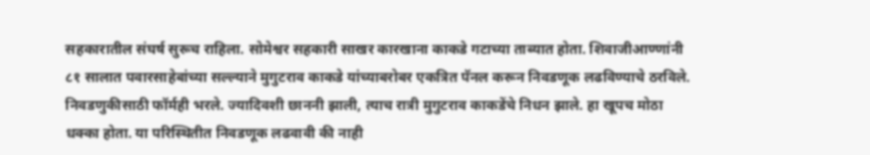सहकारातील संघर्ष सुरूच राहिला. सोमेश्वर सहकारी साखर कारखाना काकडे गटाच्या ताब्यात होता. शिवाजीआण्णांनी ८१ सालात पवारसाहेबांच्या सल्ल्याने मुगुटराव काकडे यांच्याबरोबर एकत्रित पॅनल करून निवडणूक लढविण्याचे ठरविले. निवडणुकीसाठी फॉर्मही भरले. ज्यादिवशी छाननी झाली, त्याच रात्री मुगुटराव काकडेंचे निधन झाले. हा खूपच मोठा धक्का होता. या परिस्थितीत निवडणूक लढवावी की नाही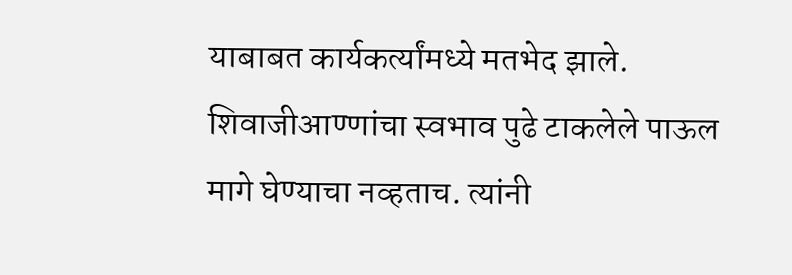याबाबत कार्यकर्त्यांमध्ये मतभेद झाले. शिवाजीआण्णांचा स्वभाव पुढे टाकलेले पाऊल मागे घेण्याचा नव्हताच. त्यांनी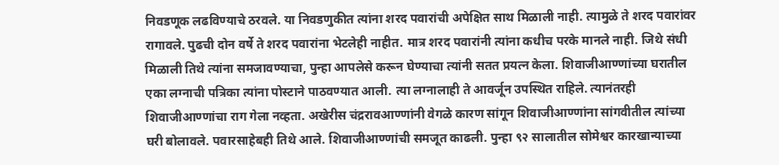निवडणूक लढविण्याचे ठरवले. या निवडणुकीत त्यांना शरद पवारांची अपेक्षित साथ मिळाली नाही. त्यामुळे ते शरद पवारांवर रागावले. पुढची दोन वर्षे ते शरद पवारांना भेटलेही नाहीत. मात्र शरद पवारांनी त्यांना कधीच परके मानले नाही. जिथे संधी मिळाली तिथे त्यांना समजावण्याचा, पुन्हा आपलेसे करून घेण्याचा त्यांनी सतत प्रयत्न केला. शिवाजीआण्णांच्या घरातील एका लग्नाची पत्रिका त्यांना पोस्टाने पाठवण्यात आली. त्या लग्नालाही ते आवर्जून उपस्थित राहिले. त्यानंतरही शिवाजीआण्णांचा राग गेला नव्हता. अखेरीस चंद्ररावआण्णांनी वेगळे कारण सांगून शिवाजीआण्णांना सांगवीतील त्यांच्या घरी बोलावले. पवारसाहेबही तिथे आले. शिवाजीआण्णांची समजूत काढली. पुन्हा ९२ सालातील सोमेश्वर कारखान्याच्या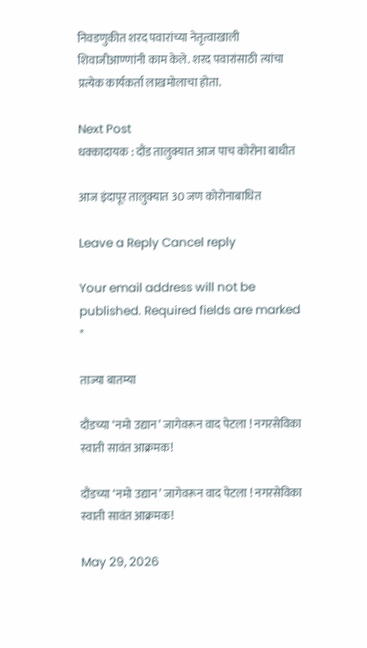निवडणुकीत शरद पवारांच्या नेतृत्वाखाली शिवाजीआण्णांनी काम केले. शरद पवारांसाठी त्यांचा प्रत्येक कार्यकर्ता लाखमोलाचा होता.

Next Post
धक्कादायक : दौंड तालुक्यात आज पाच कोरोना बाधीत

आज इंदापूर तालुक्यात 30 जण कोरोनाबाधित

Leave a Reply Cancel reply

Your email address will not be published. Required fields are marked *

ताज्या बातम्या

दौंडच्या ‘नमो उद्यान’ जागेवरून वाद पेटला ! नगरसेविका स्वाती सावंत आक्रमक!

दौंडच्या ‘नमो उद्यान’ जागेवरून वाद पेटला ! नगरसेविका स्वाती सावंत आक्रमक!

May 29, 2026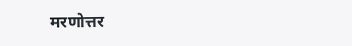मरणोत्तर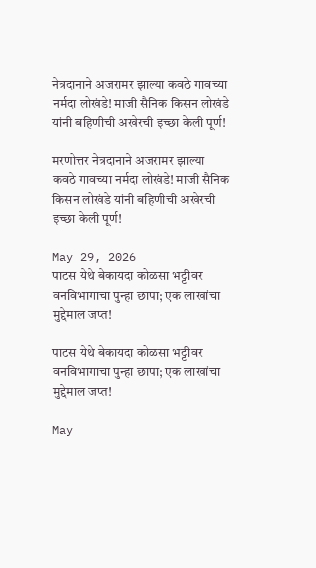नेत्रदानाने अजरामर झाल्या कवठे गावच्या नर्मदा लोखंडे! माजी सैनिक किसन लोखंडे यांनी बहिणीची अखेरची इच्छा केली पूर्ण!

मरणोत्तर नेत्रदानाने अजरामर झाल्या कवठे गावच्या नर्मदा लोखंडे! माजी सैनिक किसन लोखंडे यांनी बहिणीची अखेरची इच्छा केली पूर्ण!

May 29, 2026
पाटस येथे बेकायदा कोळसा भट्टीवर वनविभागाचा पुन्हा छापा; एक लाखांचा मुद्देमाल जप्त!

पाटस येथे बेकायदा कोळसा भट्टीवर वनविभागाचा पुन्हा छापा; एक लाखांचा मुद्देमाल जप्त!

May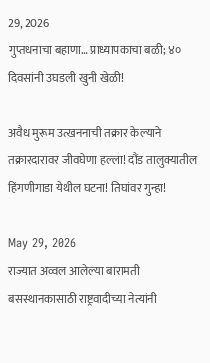29, 2026
गुप्तधनाचा बहाणा… प्राध्यापकाचा बळी; ४० दिवसांनी उघडली खुनी खेळी!

अवैध मुरूम उत्खननाची तक्रार केल्याने तक्रारदारावर जीवघेणा हल्ला! दौंड तालुक्यातील हिंगणीगाडा येथील घटना! तिघांवर गुन्हा!

May 29, 2026
राज्यात अव्वल आलेल्या बारामती बसस्थानकासाठी राष्ट्रवादीच्या नेत्यांनी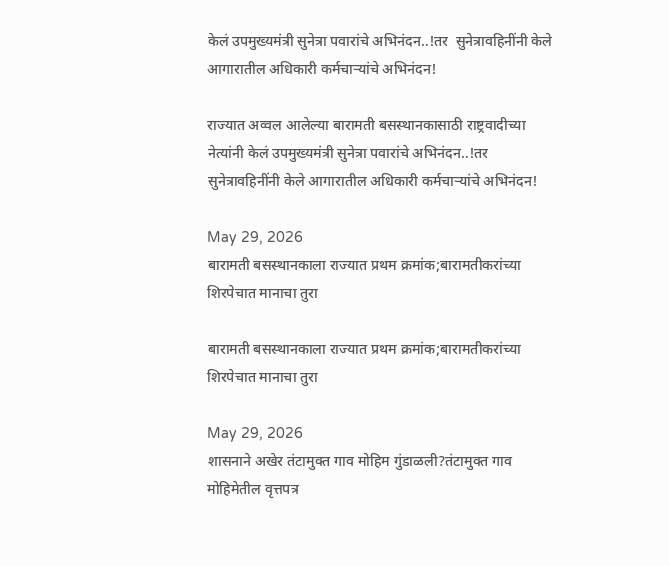केलं उपमुख्यमंत्री सुनेत्रा पवारांचे अभिनंदन..!तर  सुनेत्रावहिनींनी केले आगारातील अधिकारी कर्मचाऱ्यांचे अभिनंदन!

राज्यात अव्वल आलेल्या बारामती बसस्थानकासाठी राष्ट्रवादीच्या नेत्यांनी केलं उपमुख्यमंत्री सुनेत्रा पवारांचे अभिनंदन..!तर  सुनेत्रावहिनींनी केले आगारातील अधिकारी कर्मचाऱ्यांचे अभिनंदन!

May 29, 2026
बारामती बसस्थानकाला राज्यात प्रथम क्रमांक;बारामतीकरांच्या शिरपेचात मानाचा तुरा

बारामती बसस्थानकाला राज्यात प्रथम क्रमांक;बारामतीकरांच्या शिरपेचात मानाचा तुरा

May 29, 2026
शासनाने अखेर तंटामुक्त गाव मोहिम गुंडाळली?तंटामुक्त गाव मोहिमेतील वृत्तपत्र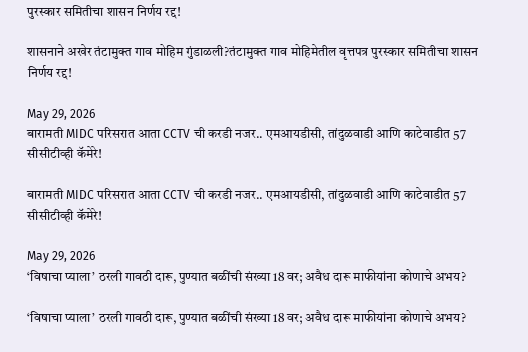पुरस्कार समितीचा शासन निर्णय रद्द!

शासनाने अखेर तंटामुक्त गाव मोहिम गुंडाळली?तंटामुक्त गाव मोहिमेतील वृत्तपत्र पुरस्कार समितीचा शासन निर्णय रद्द!

May 29, 2026
बारामती MIDC परिसरात आता CCTV ची करडी नजर.. एमआयडीसी, तांदुळवाडी आणि काटेवाडीत 57 सीसीटीव्ही कॅमेरे!

बारामती MIDC परिसरात आता CCTV ची करडी नजर.. एमआयडीसी, तांदुळवाडी आणि काटेवाडीत 57 सीसीटीव्ही कॅमेरे!

May 29, 2026
‘विषाचा प्याला’ ठरली गावठी दारू, पुण्यात बळींची संख्या 18 वर; अवैध दारू माफीयांना कोणाचे अभय?

‘विषाचा प्याला’ ठरली गावठी दारू, पुण्यात बळींची संख्या 18 वर; अवैध दारू माफीयांना कोणाचे अभय?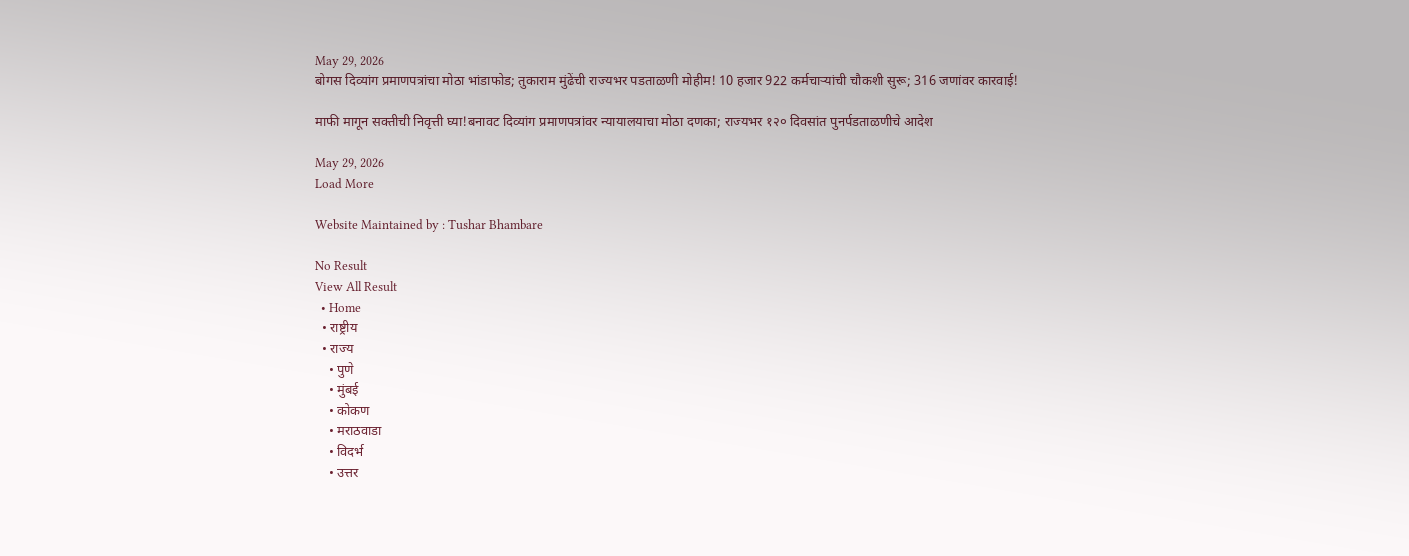May 29, 2026
बोगस दिव्यांग प्रमाणपत्रांचा मोठा भांडाफोड; तुकाराम मुंढेंची राज्यभर पडताळणी मोहीम! 10 हजार 922 कर्मचाऱ्यांची चौकशी सुरू; 316 जणांवर कारवाई!

माफी मागून सक्तीची निवृत्ती घ्या!बनावट दिव्यांग प्रमाणपत्रांवर न्यायालयाचा मोठा दणका; राज्यभर १२० दिवसांत पुनर्पडताळणीचे आदेश

May 29, 2026
Load More

Website Maintained by : Tushar Bhambare

No Result
View All Result
  • Home
  • राष्ट्रीय
  • राज्य
    • पुणे
    • मुंबई
    • कोकण
    • मराठवाडा
    • विदर्भ
    • उत्तर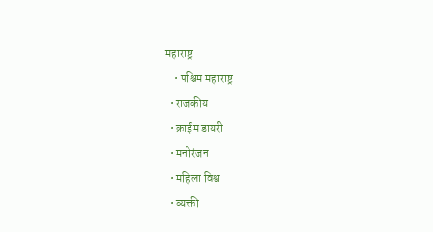महाराष्ट्र
    • पश्चिम महाराष्ट्र
  • राजकीय
  • क्राईम डायरी
  • मनोरंजन
  • महिला विश्व
  • व्यक्ती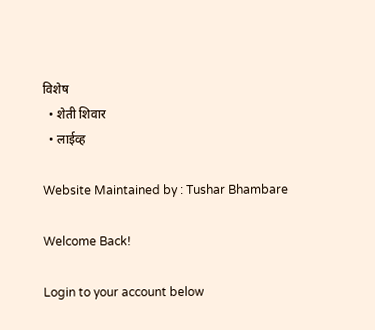विशेष
  • शेती शिवार
  • लाईव्ह

Website Maintained by : Tushar Bhambare

Welcome Back!

Login to your account below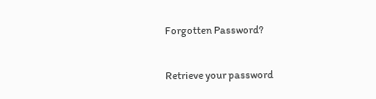Forgotten Password?

Retrieve your password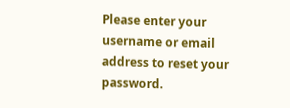Please enter your username or email address to reset your password.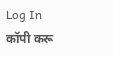Log In
कॉपी करू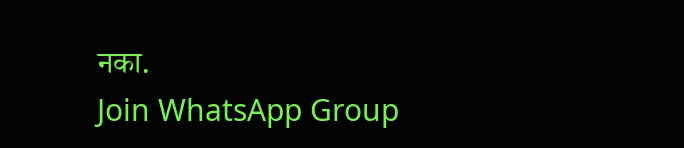नका.
Join WhatsApp Group